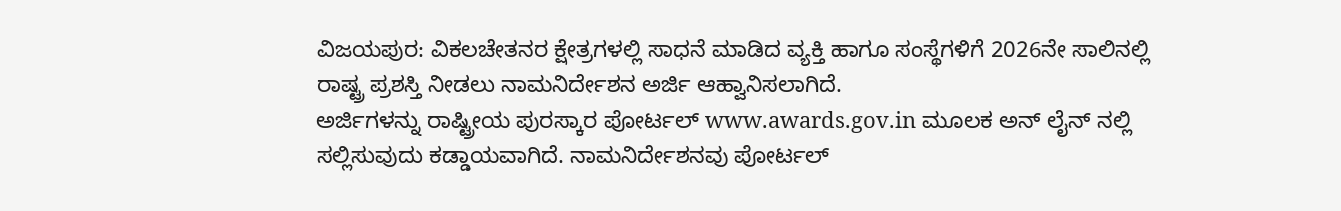ವಿಜಯಪುರ: ವಿಕಲಚೇತನರ ಕ್ಷೇತ್ರಗಳಲ್ಲಿ ಸಾಧನೆ ಮಾಡಿದ ವ್ಯಕ್ತಿ ಹಾಗೂ ಸಂಸ್ಥೆಗಳಿಗೆ 2026ನೇ ಸಾಲಿನಲ್ಲಿ ರಾಷ್ಟ್ರ ಪ್ರಶಸ್ತಿ ನೀಡಲು ನಾಮನಿರ್ದೇಶನ ಅರ್ಜಿ ಆಹ್ವಾನಿಸಲಾಗಿದೆ.
ಅರ್ಜಿಗಳನ್ನು ರಾಷ್ಟ್ರೀಯ ಪುರಸ್ಕಾರ ಪೋರ್ಟಲ್ www.awards.gov.in ಮೂಲಕ ಅನ್ ಲೈನ್ ನಲ್ಲಿ ಸಲ್ಲಿಸುವುದು ಕಡ್ಡಾಯವಾಗಿದೆ. ನಾಮನಿರ್ದೇಶನವು ಪೋರ್ಟಲ್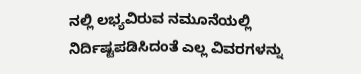ನಲ್ಲಿ ಲಭ್ಯವಿರುವ ನಮೂನೆಯಲ್ಲಿ ನಿರ್ದಿಷ್ಟಪಡಿಸಿದಂತೆ ಎಲ್ಲ ವಿವರಗಳನ್ನು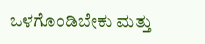ಒಳಗೊಂಡಿಬೇಕು ಮತ್ತು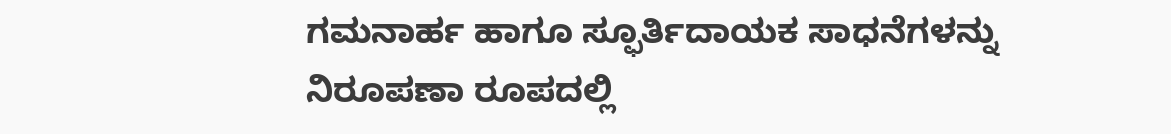ಗಮನಾರ್ಹ ಹಾಗೂ ಸ್ಫೂರ್ತಿದಾಯಕ ಸಾಧನೆಗಳನ್ನು ನಿರೂಪಣಾ ರೂಪದಲ್ಲಿ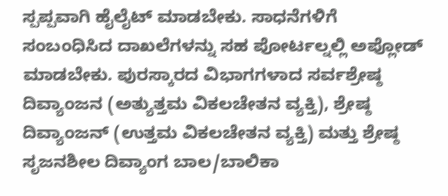ಸ್ಪಪ್ಪವಾಗಿ ಹೈಲೈಟ್ ಮಾಡಬೇಕು. ಸಾಧನೆಗಳಿಗೆ ಸಂಬಂಧಿಸಿದ ದಾಖಲೆಗಳನ್ನು ಸಹ ಪೋರ್ಟಲ್ನಲ್ಲಿ ಅಪ್ಲೋಡ್ ಮಾಡಬೇಕು. ಪುರಸ್ಕಾರದ ವಿಭಾಗಗಳಾದ ಸರ್ವಶ್ರೇಷ್ಠ ದಿವ್ಯಾಂಜನ (ಅತ್ಯುತ್ತಮ ವಿಕಲಚೇತನ ವ್ಯಕ್ತಿ), ಶ್ರೇಷ್ಠ ದಿವ್ಯಾಂಜನ್ (ಉತ್ತಮ ವಿಕಲಚೇತನ ವ್ಯಕ್ತಿ) ಮತ್ತು ಶ್ರೇಷ್ಠ ಸೃಜನಶೀಲ ದಿವ್ಯಾಂಗ ಬಾಲ/ಬಾಲಿಕಾ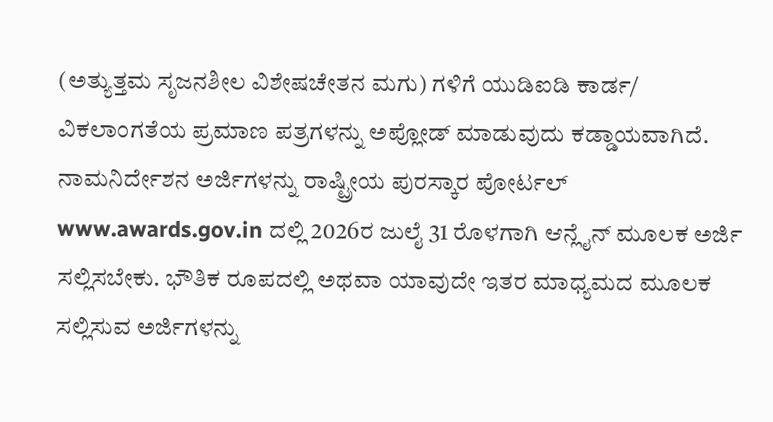(ಅತ್ಯುತ್ತಮ ಸೃಜನಶೀಲ ವಿಶೇಷಚೇತನ ಮಗು) ಗಳಿಗೆ ಯುಡಿಐಡಿ ಕಾರ್ಡ/ ವಿಕಲಾಂಗತೆಯ ಪ್ರಮಾಣ ಪತ್ರಗಳನ್ನು ಅಪ್ಲೋಡ್ ಮಾಡುವುದು ಕಡ್ಡಾಯವಾಗಿದೆ. ನಾಮನಿರ್ದೇಶನ ಅರ್ಜಿಗಳನ್ನು ರಾಷ್ಟ್ರೀಯ ಪುರಸ್ಕಾರ ಪೋರ್ಟಲ್ www.awards.gov.in ದಲ್ಲಿ 2026ರ ಜುಲೈ 31 ರೊಳಗಾಗಿ ಆನ್ಲೈನ್ ಮೂಲಕ ಅರ್ಜಿ ಸಲ್ಲಿಸಬೇಕು. ಭೌತಿಕ ರೂಪದಲ್ಲಿ ಅಥವಾ ಯಾವುದೇ ಇತರ ಮಾಧ್ಯಮದ ಮೂಲಕ ಸಲ್ಲಿಸುವ ಅರ್ಜಿಗಳನ್ನು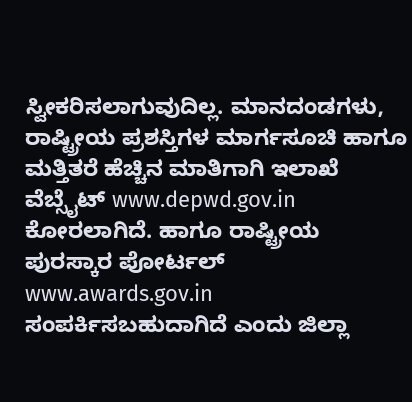ಸ್ವೀಕರಿಸಲಾಗುವುದಿಲ್ಲ. ಮಾನದಂಡಗಳು, ರಾಷ್ಟ್ರೀಯ ಪ್ರಶಸ್ತಿಗಳ ಮಾರ್ಗಸೂಚಿ ಹಾಗೂ ಮತ್ತಿತರೆ ಹೆಚ್ಚಿನ ಮಾತಿಗಾಗಿ ಇಲಾಖೆ ವೆಬ್ಸೈಟ್ www.depwd.gov.in ಕೋರಲಾಗಿದೆ. ಹಾಗೂ ರಾಷ್ಟ್ರೀಯ ಪುರಸ್ಕಾರ ಪೋರ್ಟಲ್ www.awards.gov.in ಸಂಪರ್ಕಿಸಬಹುದಾಗಿದೆ ಎಂದು ಜಿಲ್ಲಾ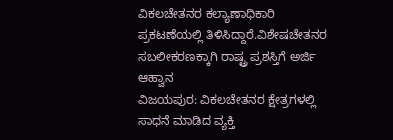ವಿಕಲಚೇತನರ ಕಲ್ಯಾಣಾಧಿಕಾರಿ ಪ್ರಕಟಣೆಯಲ್ಲಿ ತಿಳಿಸಿದ್ದಾರೆ.ವಿಶೇಷಚೇತನರ ಸಬಲೀಕರಣಕ್ಕಾಗಿ ರಾಷ್ಟ್ರ ಪ್ರಶಸ್ತಿಗೆ ಅರ್ಜಿ ಆಹ್ವಾನ
ವಿಜಯಪುರ: ವಿಕಲಚೇತನರ ಕ್ಷೇತ್ರಗಳಲ್ಲಿ ಸಾಧನೆ ಮಾಡಿದ ವ್ಯಕ್ತಿ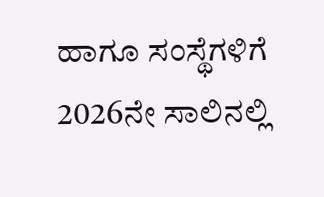ಹಾಗೂ ಸಂಸ್ಥೆಗಳಿಗೆ 2026ನೇ ಸಾಲಿನಲ್ಲಿ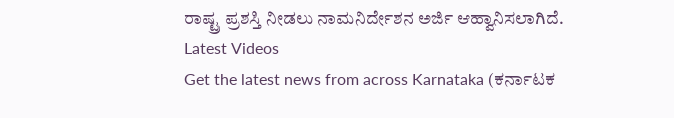ರಾಷ್ಟ್ರ ಪ್ರಶಸ್ತಿ ನೀಡಲು ನಾಮನಿರ್ದೇಶನ ಅರ್ಜಿ ಆಹ್ವಾನಿಸಲಾಗಿದೆ.
Latest Videos
Get the latest news from across Karnataka (ಕರ್ನಾಟಕ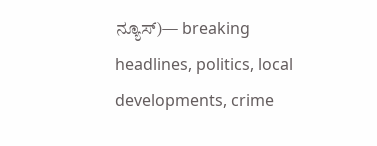ನ್ಯೂಸ್)— breaking headlines, politics, local developments, crime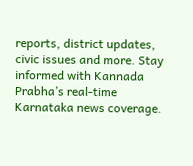reports, district updates, civic issues and more. Stay informed with Kannada Prabha’s real‑time Karnataka news coverage.